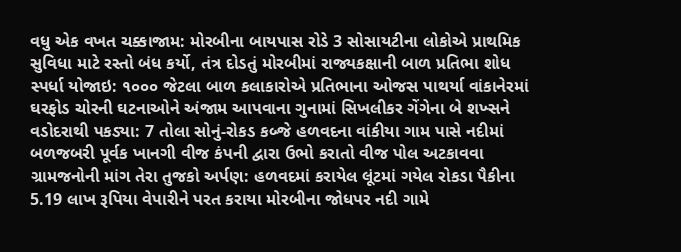વધુ એક વખત ચક્કાજામ: મોરબીના બાયપાસ રોડે 3 સોસાયટીના લોકોએ પ્રાથમિક સુવિધા માટે રસ્તો બંધ કર્યો, તંત્ર દોડતું મોરબીમાં રાજ્યકક્ષાની બાળ પ્રતિભા શોધ સ્પર્ધા યોજાઇ: ૧૦૦૦ જેટલા બાળ કલાકારોએ પ્રતિભાના ઓજસ પાથર્યા વાંકાનેરમાં ઘરફોડ ચોરની ઘટનાઓને અંજામ આપવાના ગુનામાં સિખલીકર ગેંગેના બે શખ્સને વડોદરાથી પકડ્યા: 7 તોલા સોનું-રોકડ કબ્જે હળવદના વાંકીયા ગામ પાસે નદીમાં બળજબરી પૂર્વક ખાનગી વીજ કંપની દ્વારા ઉભો કરાતો વીજ પોલ અટકાવવા ગ્રામજનોની માંગ તેરા તુજકો અર્પણ: હળવદમાં કરાયેલ લૂંટમાં ગયેલ રોકડા પૈકીના 5.19 લાખ રૂપિયા વેપારીને પરત કરાયા મોરબીના જોધપર નદી ગામે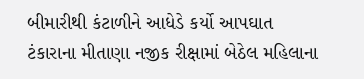બીમારીથી કંટાળીને આધેડે કર્યો આપઘાત ટંકારાના મીતાણા નજીક રીક્ષામાં બેઠેલ મહિલાના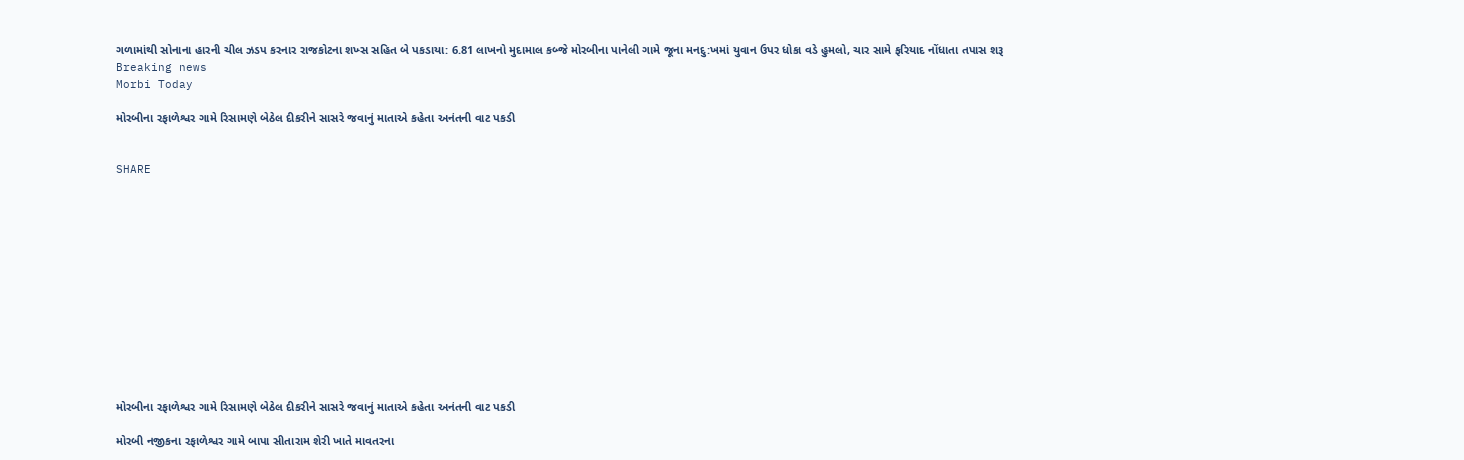ગળામાંથી સોનાના હારની ચીલ ઝડપ કરનાર રાજકોટના શખ્સ સહિત બે પકડાયા: 6.81 લાખનો મુદામાલ કબ્જે મોરબીના પાનેલી ગામે જૂના મનદુ:ખમાં યુવાન ઉપર ધોકા વડે હુમલો, ચાર સામે ફરિયાદ નોંધાતા તપાસ શરૂ
Breaking news
Morbi Today

મોરબીના રફાળેશ્વર ગામે રિસામણે બેઠેલ દીકરીને સાસરે જવાનું માતાએ કહેતા અનંતની વાટ પકડી


SHARE













મોરબીના રફાળેશ્વર ગામે રિસામણે બેઠેલ દીકરીને સાસરે જવાનું માતાએ કહેતા અનંતની વાટ પકડી

મોરબી નજીકના રફાળેશ્વર ગામે બાપા સીતારામ શેરી ખાતે માવતરના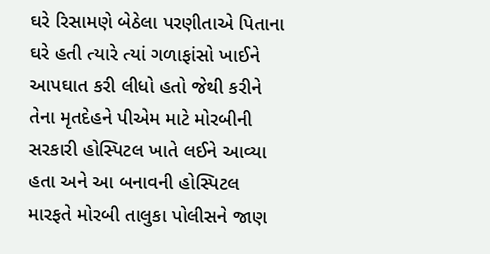ઘરે રિસામણે બેઠેલા પરણીતાએ પિતાના ઘરે હતી ત્યારે ત્યાં ગળાફાંસો ખાઈને આપઘાત કરી લીધો હતો જેથી કરીને તેના મૃતદેહને પીએમ માટે મોરબીની સરકારી હોસ્પિટલ ખાતે લઈને આવ્યા હતા અને આ બનાવની હોસ્પિટલ મારફતે મોરબી તાલુકા પોલીસને જાણ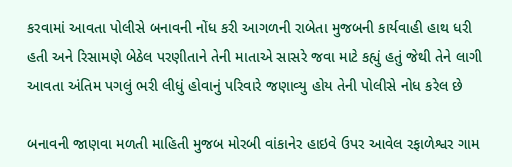કરવામાં આવતા પોલીસે બનાવની નોંધ કરી આગળની રાબેતા મુજબની કાર્યવાહી હાથ ધરી હતી અને રિસામણે બેઠેલ પરણીતાને તેની માતાએ સાસરે જવા માટે કહ્યું હતું જેથી તેને લાગી આવતા અંતિમ પગલું ભરી લીધું હોવાનું પરિવારે જણાવ્યુ હોય તેની પોલીસે નોધ કરેલ છે

બનાવની જાણવા મળતી માહિતી મુજબ મોરબી વાંકાનેર હાઇવે ઉપર આવેલ રફાળેશ્વર ગામ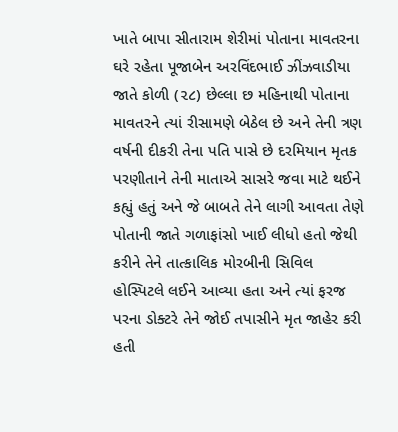ખાતે બાપા સીતારામ શેરીમાં પોતાના માવતરના ઘરે રહેતા પૂજાબેન અરવિંદભાઈ ઝીંઝવાડીયા જાતે કોળી (૨૮) છેલ્લા છ મહિનાથી પોતાના માવતરને ત્યાં રીસામણે બેઠેલ છે અને તેની ત્રણ વર્ષની દીકરી તેના પતિ પાસે છે દરમિયાન મૃતક પરણીતાને તેની માતાએ સાસરે જવા માટે થઈને કહ્યું હતું અને જે બાબતે તેને લાગી આવતા તેણે પોતાની જાતે ગળાફાંસો ખાઈ લીધો હતો જેથી કરીને તેને તાત્કાલિક મોરબીની સિવિલ હોસ્પિટલે લઈને આવ્યા હતા અને ત્યાં ફરજ પરના ડોક્ટરે તેને જોઈ તપાસીને મૃત જાહેર કરી હતી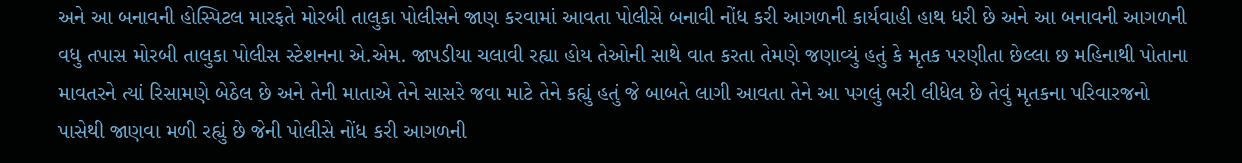અને આ બનાવની હોસ્પિટલ મારફતે મોરબી તાલુકા પોલીસને જાણ કરવામાં આવતા પોલીસે બનાવી નોંધ કરી આગળની કાર્યવાહી હાથ ધરી છે અને આ બનાવની આગળની વધુ તપાસ મોરબી તાલુકા પોલીસ સ્ટેશનના એ.એમ. જાપડીયા ચલાવી રહ્યા હોય તેઓની સાથે વાત કરતા તેમણે જણાવ્યું હતું કે મૃતક પરણીતા છેલ્લા છ મહિનાથી પોતાના માવતરને ત્યાં રિસામણે બેઠેલ છે અને તેની માતાએ તેને સાસરે જવા માટે તેને કહ્યું હતું જે બાબતે લાગી આવતા તેને આ પગલું ભરી લીધેલ છે તેવું મૃતકના પરિવારજનો પાસેથી જાણવા મળી રહ્યું છે જેની પોલીસે નોંધ કરી આગળની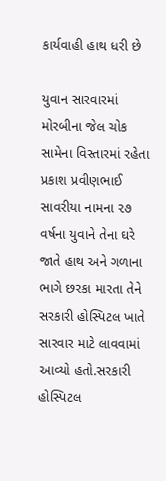કાર્યવાહી હાથ ધરી છે

યુવાન સારવારમાં
મોરબીના જેલ ચોક સામેના વિસ્તારમાં રહેતા પ્રકાશ પ્રવીણભાઈ સાવરીયા નામના ૨૭ વર્ષના યુવાને તેના ઘરે જાતે હાથ અને ગળાના ભાગે છરકા મારતા તેને સરકારી હોસ્પિટલ ખાતે સારવાર માટે લાવવામાં આવ્યો હતો.સરકારી હોસ્પિટલ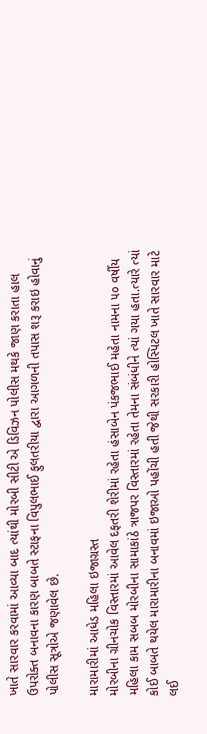ખાતે સારવાર કરવામાં આવ્યા બાદ ત્યાંથી મોરબી સીટી એ ડિવિઝન પોલીસ મથકે જાણ કરાતા હાલ ઉપરોક્ત બનાવના કારણ બાબતે સ્ટાફના વિપુલભાઈ ફુલતરીયા દ્વારા આગળની તપાસ શરૂ કરાઇ હોવાનું પોલીસ સૂત્રોએ જણાવેલ છે.

મારામારીમાં આધેડ મહિલા ઇજાગ્રસ્ત
મોરબીના ગ્રીનચોક વિસ્તારમાં આવેલ દફતરી શેરીમાં રહેતા હંસાબેન પંકજભાઈ મહેતા નામના ૫૦ વર્ષીય મહિલા કામ સબબ મોરબીના સામાકાંઠે ત્રાજપર વિસ્તારમાં રહેતા તેમના સંબંધીને ત્યાં ગયા હતા.ત્યારે ત્યાં કોઈ બાબતે થયેલ મારામારીના બનાવમાં ઇજાઓ પહોંચી હતી જેથી સરકારી હોસ્પિટલ ખાતે સારવાર માટે લઈ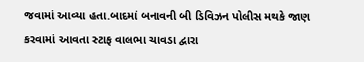જવામાં આવ્યા હતા.બાદમાં બનાવની બી ડિવિઝન પોલીસ મથકે જાણ કરવામાં આવતા સ્ટાફ વાલભા ચાવડા દ્વારા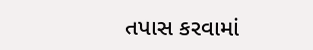તપાસ કરવામાં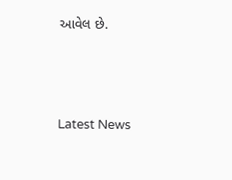આવેલ છે.






Latest News